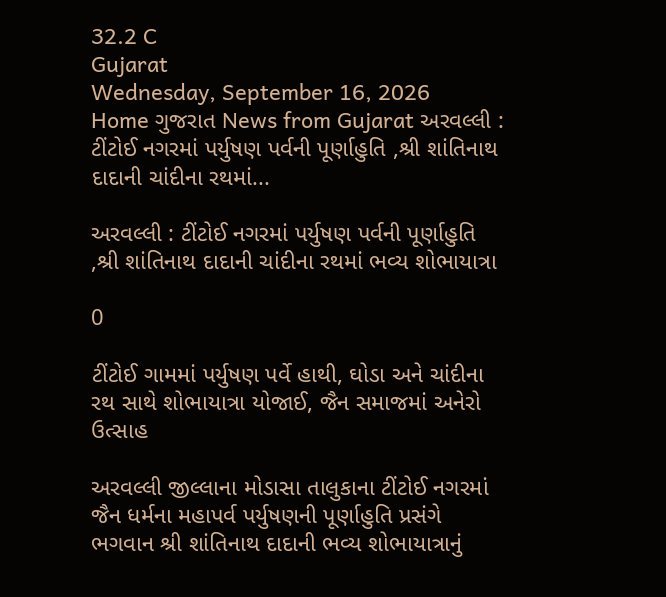32.2 C
Gujarat
Wednesday, September 16, 2026
Home ગુજરાત News from Gujarat અરવલ્લી : ટીંટોઈ નગરમાં પર્યુષણ પર્વની પૂર્ણાહુતિ ,શ્રી શાંતિનાથ દાદાની ચાંદીના રથમાં...

અરવલ્લી : ટીંટોઈ નગરમાં પર્યુષણ પર્વની પૂર્ણાહુતિ ,શ્રી શાંતિનાથ દાદાની ચાંદીના રથમાં ભવ્ય શોભાયાત્રા

0

ટીંટોઈ ગામમાં પર્યુષણ પર્વે હાથી, ઘોડા અને ચાંદીના રથ સાથે શોભાયાત્રા યોજાઈ, જૈન સમાજમાં અનેરો ઉત્સાહ

અરવલ્લી જીલ્લાના મોડાસા તાલુકાના ટીંટોઈ નગરમાં જૈન ધર્મના મહાપર્વ પર્યુષણની પૂર્ણાહુતિ પ્રસંગે ભગવાન શ્રી શાંતિનાથ દાદાની ભવ્ય શોભાયાત્રાનું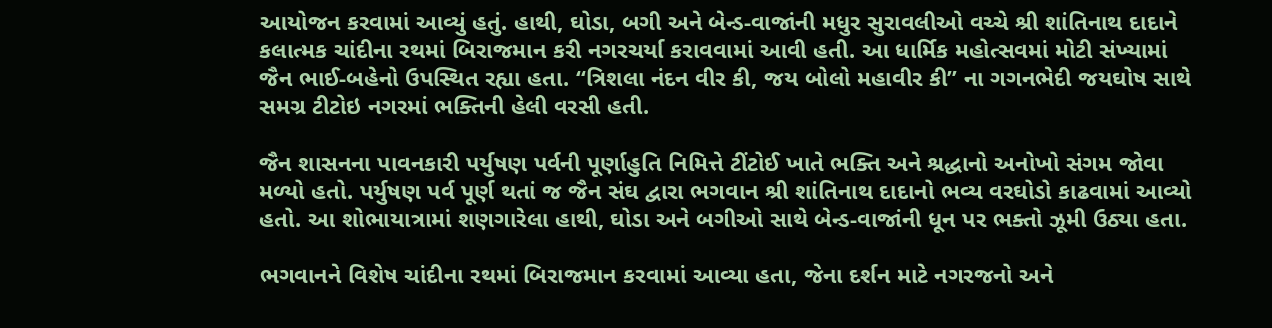આયોજન કરવામાં આવ્યું હતું. હાથી, ઘોડા, બગી અને બેન્ડ-વાજાંની મધુર સુરાવલીઓ વચ્ચે શ્રી શાંતિનાથ દાદાને કલાત્મક ચાંદીના રથમાં બિરાજમાન કરી નગરચર્યા કરાવવામાં આવી હતી. આ ધાર્મિક મહોત્સવમાં મોટી સંખ્યામાં જૈન ભાઈ-બહેનો ઉપસ્થિત રહ્યા હતા. “ત્રિશલા નંદન વીર કી, જય બોલો મહાવીર કી” ના ગગનભેદી જયઘોષ સાથે સમગ્ર ટીટોઇ નગરમાં ભક્તિની હેલી વરસી હતી.

જૈન શાસનના પાવનકારી પર્યુષણ પર્વની પૂર્ણાહુતિ નિમિત્તે ટીંટોઈ ખાતે ભક્તિ અને શ્રદ્ધાનો અનોખો સંગમ જોવા મળ્યો હતો. પર્યુષણ પર્વ પૂર્ણ થતાં જ જૈન સંઘ દ્વારા ભગવાન શ્રી શાંતિનાથ દાદાનો ભવ્ય વરઘોડો કાઢવામાં આવ્યો હતો. આ શોભાયાત્રામાં શણગારેલા હાથી, ઘોડા અને બગીઓ સાથે બેન્ડ-વાજાંની ધૂન પર ભક્તો ઝૂમી ઉઠ્યા હતા.

ભગવાનને વિશેષ ચાંદીના રથમાં બિરાજમાન કરવામાં આવ્યા હતા, જેના દર્શન માટે નગરજનો અને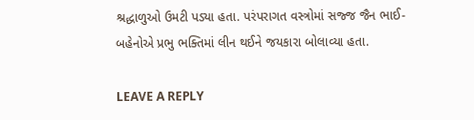શ્રદ્ધાળુઓ ઉમટી પડ્યા હતા. પરંપરાગત વસ્ત્રોમાં સજ્જ જૈન ભાઈ-બહેનોએ પ્રભુ ભક્તિમાં લીન થઈને જયકારા બોલાવ્યા હતા.

LEAVE A REPLY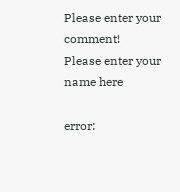Please enter your comment!
Please enter your name here

error: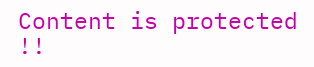Content is protected !!